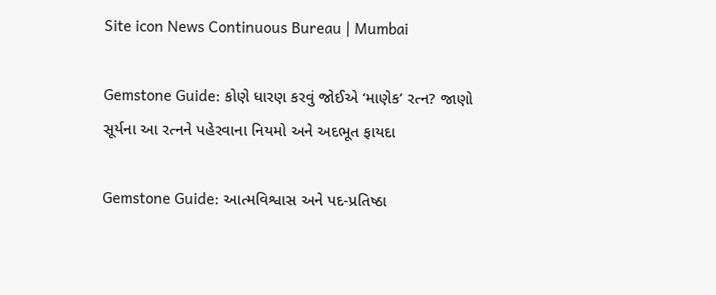Site icon News Continuous Bureau | Mumbai

Gemstone Guide: કોણે ધારણ કરવું જોઈએ ‘માણેક’ રત્ન? જાણો સૂર્યના આ રત્નને પહેરવાના નિયમો અને અદભૂત ફાયદા

Gemstone Guide: આત્મવિશ્વાસ અને પદ-પ્રતિષ્ઠા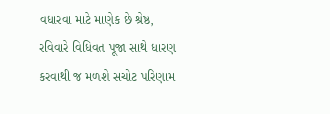વધારવા માટે માણેક છે શ્રેષ્ઠ, રવિવારે વિધિવત પૂજા સાથે ધારણ કરવાથી જ મળશે સચોટ પરિણામ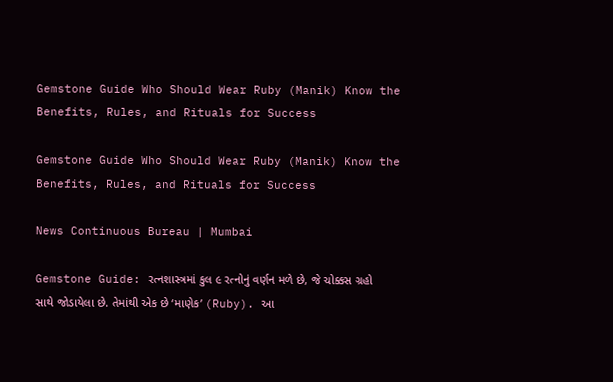Gemstone Guide Who Should Wear Ruby (Manik) Know the Benefits, Rules, and Rituals for Success

Gemstone Guide Who Should Wear Ruby (Manik) Know the Benefits, Rules, and Rituals for Success

News Continuous Bureau | Mumbai

Gemstone Guide: રત્નશાસ્ત્રમાં કુલ ૯ રત્નોનું વર્ણન મળે છે, જે ચોક્કસ ગ્રહો સાથે જોડાયેલા છે. તેમાંથી એક છે ‘માણેક’ (Ruby). આ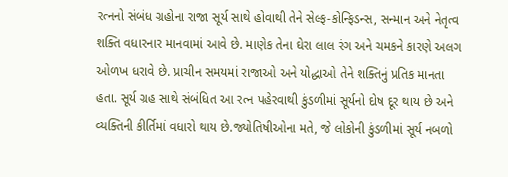રત્નનો સંબંધ ગ્રહોના રાજા સૂર્ય સાથે હોવાથી તેને સેલ્ફ-કોન્ફિડન્સ, સન્માન અને નેતૃત્વ શક્તિ વધારનાર માનવામાં આવે છે. માણેક તેના ઘેરા લાલ રંગ અને ચમકને કારણે અલગ ઓળખ ધરાવે છે. પ્રાચીન સમયમાં રાજાઓ અને યોદ્ધાઓ તેને શક્તિનું પ્રતિક માનતા હતા. સૂર્ય ગ્રહ સાથે સંબંધિત આ રત્ન પહેરવાથી કુંડળીમાં સૂર્યનો દોષ દૂર થાય છે અને વ્યક્તિની કીર્તિમાં વધારો થાય છે.જ્યોતિષીઓના મતે, જે લોકોની કુંડળીમાં સૂર્ય નબળો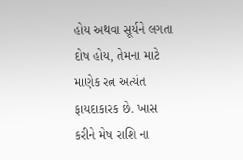હોય અથવા સૂર્યને લગતા દોષ હોય, તેમના માટે માણેક રત્ન અત્યંત ફાયદાકારક છે. ખાસ કરીને મેષ રાશિ ના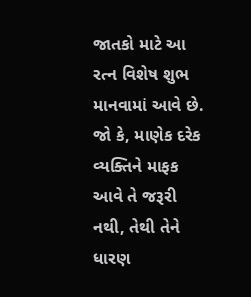જાતકો માટે આ રત્ન વિશેષ શુભ માનવામાં આવે છે. જો કે, માણેક દરેક વ્યક્તિને માફક આવે તે જરૂરી નથી, તેથી તેને ધારણ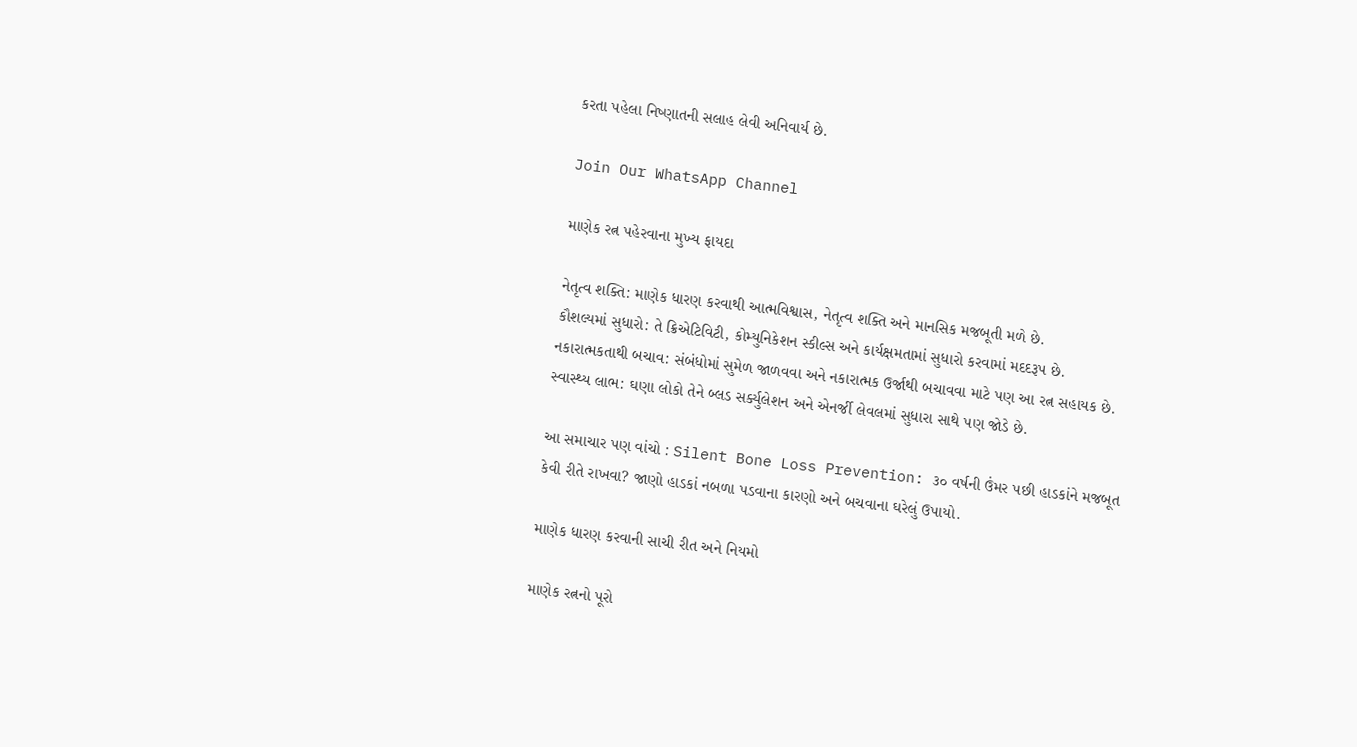કરતા પહેલા નિષ્ણાતની સલાહ લેવી અનિવાર્ય છે.

Join Our WhatsApp Channel

માણેક રત્ન પહેરવાના મુખ્ય ફાયદા

નેતૃત્વ શક્તિ: માણેક ધારણ કરવાથી આત્મવિશ્વાસ, નેતૃત્વ શક્તિ અને માનસિક મજબૂતી મળે છે.
કૌશલ્યમાં સુધારો: તે ક્રિએટિવિટી, કોમ્યુનિકેશન સ્કીલ્સ અને કાર્યક્ષમતામાં સુધારો કરવામાં મદદરૂપ છે.
નકારાત્મકતાથી બચાવ: સંબંધોમાં સુમેળ જાળવવા અને નકારાત્મક ઉર્જાથી બચાવવા માટે પણ આ રત્ન સહાયક છે.
સ્વાસ્થ્ય લાભ: ઘણા લોકો તેને બ્લડ સર્ક્યુલેશન અને એનર્જી લેવલમાં સુધારા સાથે પણ જોડે છે.

આ સમાચાર પણ વાંચો : Silent Bone Loss Prevention: ૩૦ વર્ષની ઉંમર પછી હાડકાંને મજબૂત કેવી રીતે રાખવા? જાણો હાડકાં નબળા પડવાના કારણો અને બચવાના ઘરેલું ઉપાયો.

માણેક ધારણ કરવાની સાચી રીત અને નિયમો

માણેક રત્નનો પૂરો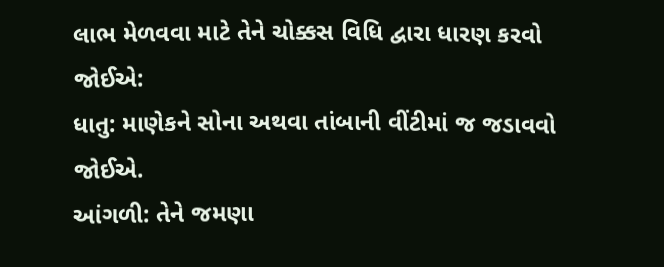લાભ મેળવવા માટે તેને ચોક્કસ વિધિ દ્વારા ધારણ કરવો જોઈએ:
ધાતુ: માણેકને સોના અથવા તાંબાની વીંટીમાં જ જડાવવો જોઈએ.
આંગળી: તેને જમણા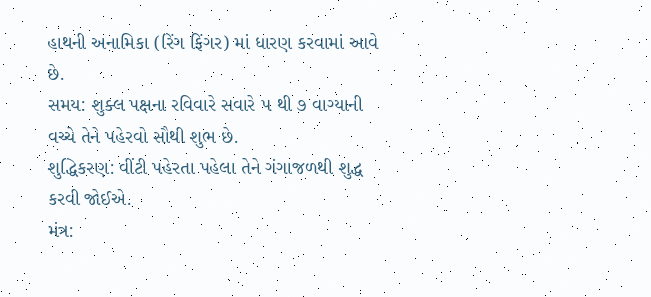હાથની અનામિકા (રિંગ ફિંગર) માં ધારણ કરવામાં આવે છે.
સમય: શુક્લ પક્ષના રવિવારે સવારે ૫ થી ૭ વાગ્યાની વચ્ચે તેને પહેરવો સૌથી શુભ છે.
શુદ્ધિકરણ: વીંટી પહેરતા પહેલા તેને ગંગાજળથી શુદ્ધ કરવી જોઈએ.
મંત્ર: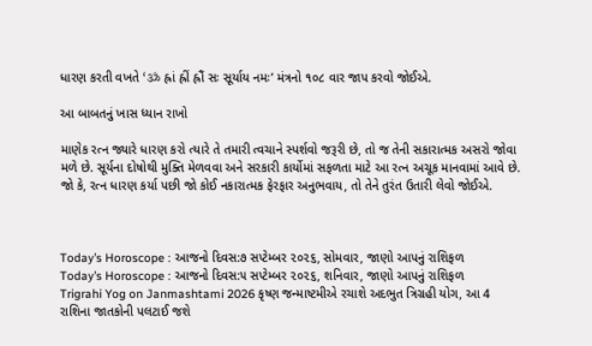ધારણ કરતી વખતે ‘ॐ હ્રાં હ્રીં હ્રૌં સઃ સૂર્યાય નમઃ’ મંત્રનો ૧૦૮ વાર જાપ કરવો જોઈએ.

આ બાબતનું ખાસ ધ્યાન રાખો

માણેક રત્ન જ્યારે ધારણ કરો ત્યારે તે તમારી ત્વચાને સ્પર્શવો જરૂરી છે, તો જ તેની સકારાત્મક અસરો જોવા મળે છે. સૂર્યના દોષોથી મુક્તિ મેળવવા અને સરકારી કાર્યોમાં સફળતા માટે આ રત્ન અચૂક માનવામાં આવે છે. જો કે, રત્ન ધારણ કર્યા પછી જો કોઈ નકારાત્મક ફેરફાર અનુભવાય, તો તેને તુરંત ઉતારી લેવો જોઈએ.



Today’s Horoscope : આજનો દિવસ:૭ સપ્ટેમ્બર ૨૦૨૬, સોમવાર, જાણો આપનું રાશિફળ
Today’s Horoscope : આજનો દિવસ:૫ સપ્ટેમ્બર ૨૦૨૬, શનિવાર, જાણો આપનું રાશિફળ
Trigrahi Yog on Janmashtami 2026 કૃષ્ણ જન્માષ્ટમીએ રચાશે અદભુત ત્રિગ્રહી યોગ, આ 4 રાશિના જાતકોની પલટાઈ જશે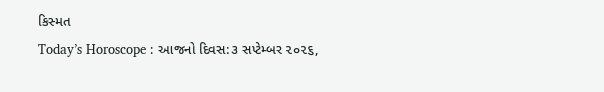કિસ્મત
Today’s Horoscope : આજનો દિવસ:૩ સપ્ટેમ્બર ૨૦૨૬,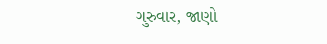ગુરુવાર, જાણો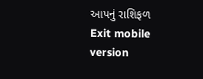આપનું રાશિફળ
Exit mobile version